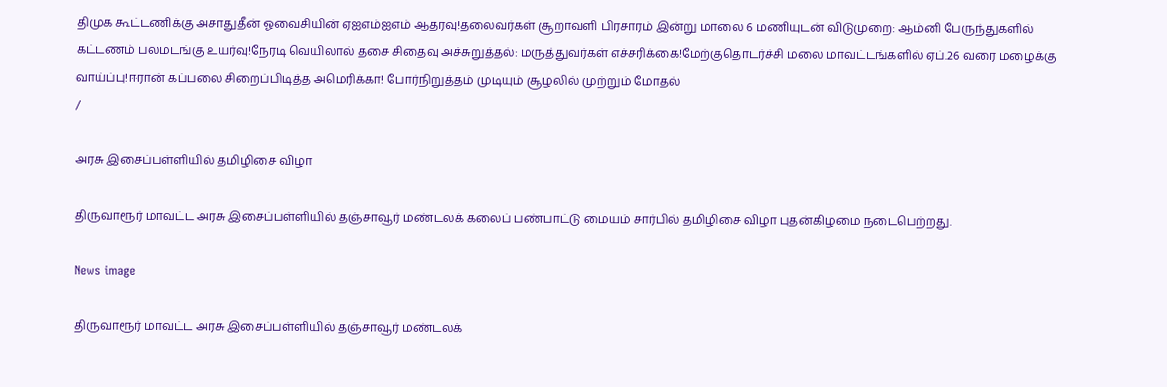திமுக கூட்டணிக்கு அசாதுதீன் ஓவைசியின் ஏஐஎம்ஐஎம் ஆதரவு!தலைவர்கள் சூறாவளி பிரசாரம் இன்று மாலை 6 மணியுடன் விடுமுறை: ஆம்னி பேருந்துகளில் கட்டணம் பலமடங்கு உயர்வு!நேரடி வெயிலால் தசை சிதைவு அச்சுறுத்தல்: மருத்துவர்கள் எச்சரிக்கை!மேற்குதொடர்ச்சி மலை மாவட்டங்களில் ஏப்.26 வரை மழைக்கு வாய்ப்பு!ஈரான் கப்பலை சிறைப்பிடித்த அமெரிக்கா! போர்நிறுத்தம் முடியும் சூழலில் முற்றும் மோதல்
/

அரசு இசைப்பள்ளியில் தமிழிசை விழா

திருவாரூர் மாவட்ட அரசு இசைப்பள்ளியில் தஞ்சாவூர் மண்டலக் கலைப் பண்பாட்டு மையம் சார்பில் தமிழிசை விழா புதன்கிழமை நடைபெற்றது.

News image

திருவாரூர் மாவட்ட அரசு இசைப்பள்ளியில் தஞ்சாவூர் மண்டலக்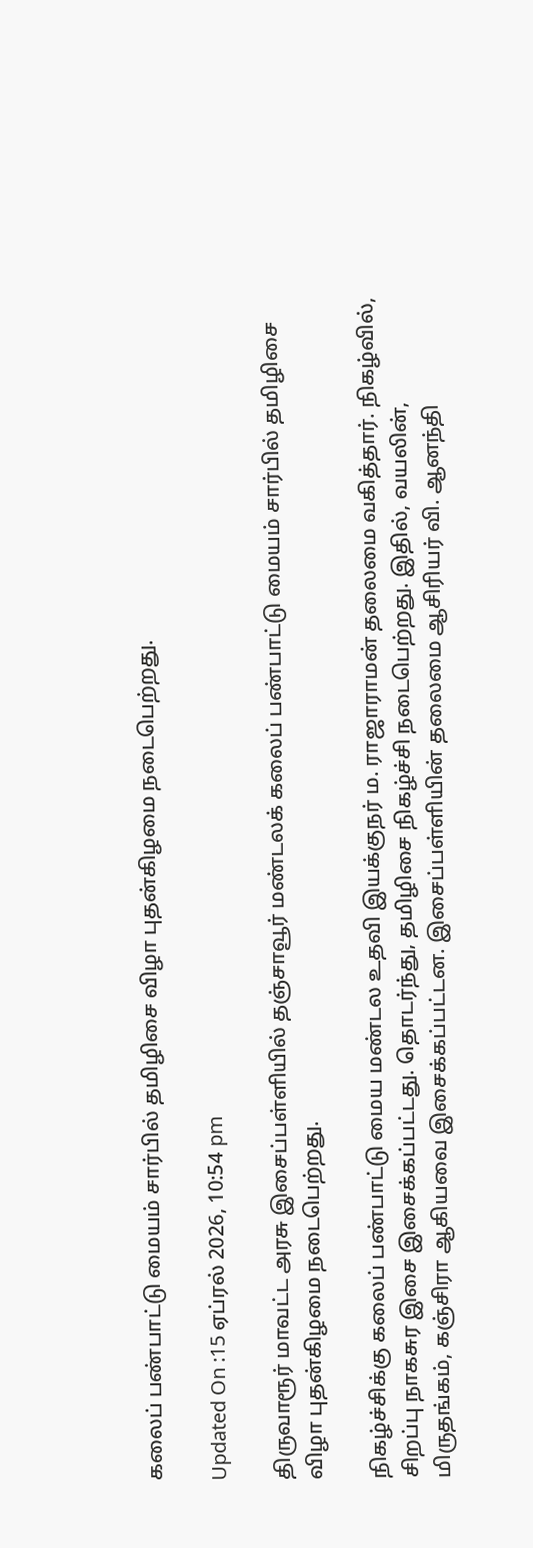கலைப் பண்பாட்டு மையம் சார்பில் தமிழிசை விழா புதன்கிழமை நடைபெற்றது.

Updated On :15 ஏப்ரல் 2026, 10:54 pm

திருவாரூர் மாவட்ட அரசு இசைப்பள்ளியில் தஞ்சாவூர் மண்டலக் கலைப் பண்பாட்டு மையம் சார்பில் தமிழிசை விழா புதன்கிழமை நடைபெற்றது.

நிகழ்ச்சிக்கு கலைப் பண்பாட்டு மைய மண்டல உதவி இயக்குநர் ம. ராஜாராமன் தலைமை வகித்தார். நிகழ்வில், சிறப்பு நாகசுர இசை இசைக்கப்பட்டது. தொடர்ந்து, தமிழிசை நிகழ்ச்சி நடைபெற்றது. இதில், வயலின், மிருதங்கம், கஞ்சிரா ஆகியவை இசைக்கப்பட்டன. இசைப்பள்ளியின் தலைமை ஆசிரியர் வி. ஆனந்தி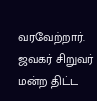வரவேற்றார். ஜவகர் சிறுவர் மன்ற திட்ட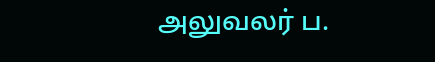அலுவலர் ப.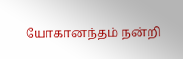யோகானந்தம் நன்றி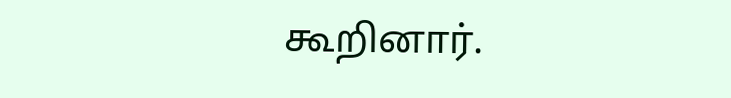கூறினார்.